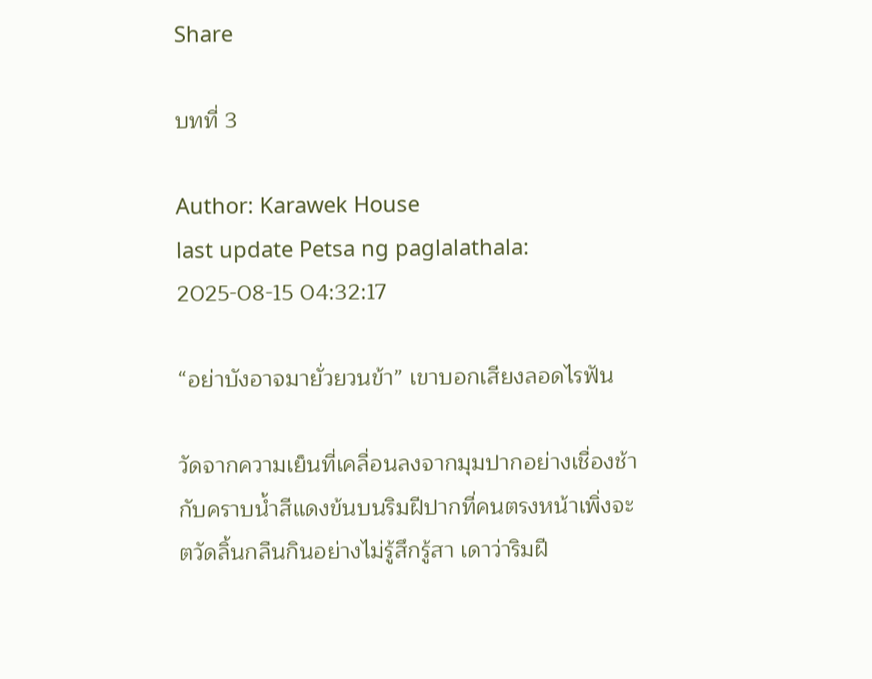Share

บทที่ 3

Author: Karawek House
last update Petsa ng paglalathala: 2025-08-15 04:32:17

“อย่าบังอาจมายั่วยวนข้า” เขาบอกเสียงลอดไรฟัน

วัดจากความเย็นที่เคลื่อนลงจากมุมปากอย่างเชื่องช้า กับคราบน้ำสีแดงข้นบนริมฝีปากที่คนตรงหน้าเพิ่งจะตวัดลิ้นกลืนกินอย่างไม่รู้สึกรู้สา เดาว่าริมฝี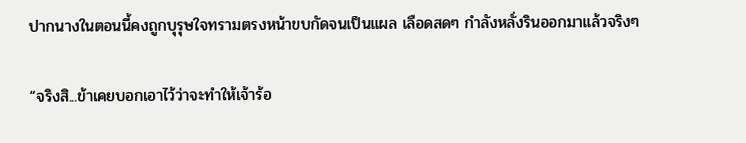ปากนางในตอนนี้คงถูกบุรุษใจทรามตรงหน้าขบกัดจนเป็นแผล เลือดสดๆ กำลังหลั่งรินออกมาแล้วจริงๆ

“จริงสิ...ข้าเคยบอกเอาไว้ว่าจะทำให้เจ้าร้อ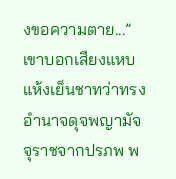งขอความตาย...” เขาบอกเสียงแหบแห้งเย็นชาทว่าทรงอำนาจดุจพญามัจจุราชจากปรภพ พ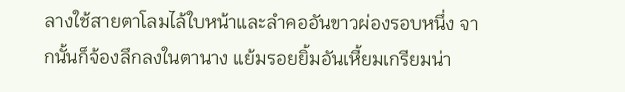ลางใช้สายตาโลมไล้ใบหน้าและลำคออันขาวผ่องรอบหนึ่ง จากนั้นก็จ้องลึกลงในตานาง แย้มรอยยิ้มอันเหี้ยมเกรียมน่า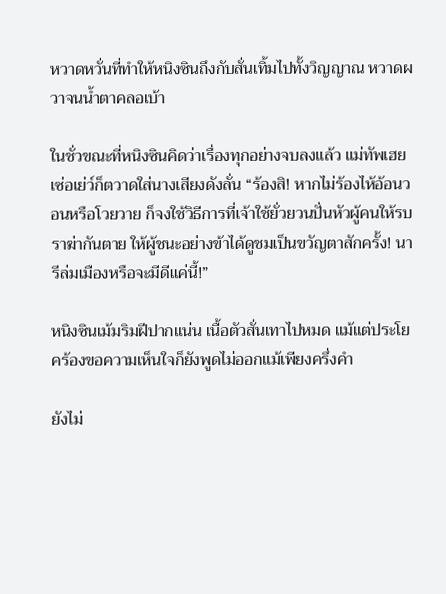หวาดหวั่นที่ทำให้หนิงซินถึงกับสั่นเทิ้มไปทั้งวิญญาณ หวาดผวาจนน้ำตาคลอเบ้า

ในชั่วขณะที่หนิงซินคิดว่าเรื่องทุกอย่างจบลงแล้ว แม่ทัพเฮยเซ่อเย่ว์ก็ตวาดใส่นางเสียงดังลั่น “ร้องสิ! หากไม่ร้องไห้อ้อนวอนหรือโวยวาย ก็จงใช้วิธีการที่เจ้าใช้ยั่วยวนปั่นหัวผู้คนให้รบราฆ่ากันตาย ให้ผู้ชนะอย่างข้าได้ดูชมเป็นขวัญตาสักครั้ง! นารีล่มเมืองหรือจะมีดีแค่นี้!”

หนิงซินเม้มริมฝีปากแน่น เนื้อตัวสั่นเทาไปหมด แม้แต่ประโยคร้องขอความเห็นใจก็ยังพูดไม่ออกแม้เพียงครึ่งคำ

ยังไม่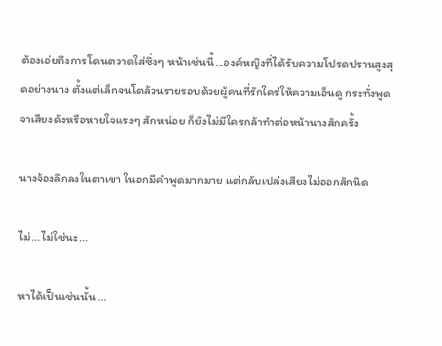ต้องเอ่ยถึงการโดนตวาดใส่ซึ่งๆ หน้าเช่นนี้...องค์หญิงที่ได้รับความโปรดปรานสูงสุดอย่างนาง ตั้งแต่เล็กจนโตล้วนรายรอบด้วยผู้คนที่รักใคร่ให้ความเอ็นดู กระทั่งพูดจาเสียงดังหรือหายใจแรงๆ สักหน่อย ก็ยังไม่มีใครกล้าทำต่อหน้านางสักครั้ง

นางจ้องลึกลงในตาเขา ในอกมีคำพูดมากมาย แต่กลับเปล่งเสียงไม่ออกสักนิด

ไม่...ไม่ใช่นะ...

หาได้เป็นเช่นนั้น...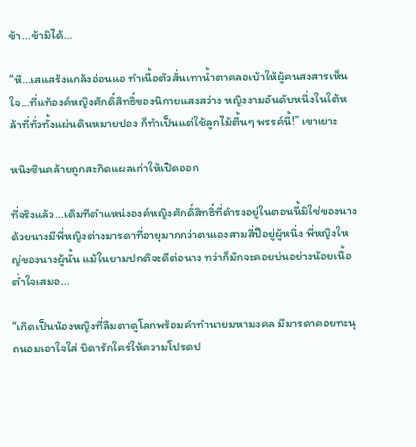ข้า...ข้ามิได้...

“หึ...เสแสร้งแกล้งอ่อนแอ ทำเนื้อตัวสั่นเทาน้ำตาคลอเบ้าให้ผู้คนสงสารเห็นใจ...ที่แท้องค์หญิงศักดิ์สิทธิ์ของนิกายแสงสว่าง หญิงงามอันดับหนึ่งในใต้หล้าที่ทั่วทั้งแผ่นดินหมายปอง ก็ทำเป็นแต่ใช้ลูกไม้ตื้นๆ พรรค์นี้!” เขาเยาะ

หนิงซินคล้ายถูกสะกิดแผลเก่าให้เปิดออก

ที่จริงแล้ว...เดิมทีตำแหน่งองค์หญิงศักดิ์สิทธิ์ที่ดำรงอยู่ในตอนนี้มิใช่ของนาง ด้วยนางมีพี่หญิงต่างมารดาที่อายุมากกว่าตนเองสามสี่ปีอยู่ผู้หนึ่ง พี่หญิงใหญ่ของนางผู้นั้น แม้ในยามปกติจะดีต่อนาง ทว่าก็มักจะคอยบ่นอย่างน้อยเนื้อต่ำใจเสมอ...

“เกิดเป็นน้องหญิงที่ลืมตาดูโลกพร้อมคำทำนายมหามงคล มีมารดาคอยทะนุถนอมเอาใจใส่ บิดารักใคร่ให้ความโปรดป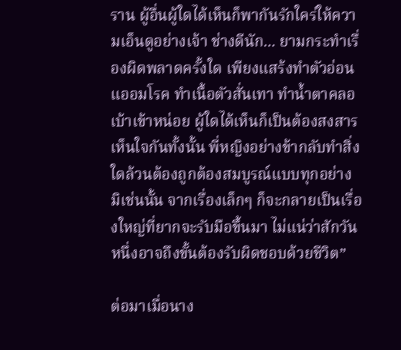ราน ผู้อื่นผู้ใดได้เห็นก็พากันรักใคร่ให้ความเอ็นดูอย่างเจ้า ช่างดีนัก... ยามกระทำเรื่องผิดพลาดครั้งใด เพียงแสร้งทำตัวอ่อนแออมโรค ทำเนื้อตัวสั่นเทา ทำน้ำตาคลอเบ้าเข้าหน่อย ผู้ใดได้เห็นก็เป็นต้องสงสารเห็นใจกันทั้งนั้น พี่หญิงอย่างข้ากลับทำสิ่งใดล้วนต้องถูกต้องสมบูรณ์แบบทุกอย่าง มิเช่นนั้น จากเรื่องเล็กๆ ก็จะกลายเป็นเรื่องใหญ่ที่ยากจะรับมือขึ้นมา ไม่แน่ว่าสักวันหนึ่งอาจถึงขั้นต้องรับผิดชอบด้วยชีวิต”

ต่อมาเมื่อนาง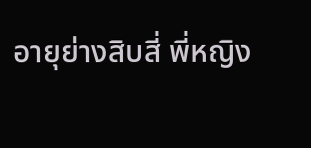อายุย่างสิบสี่ พี่หญิง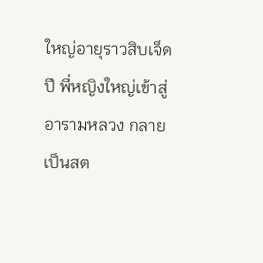ใหญ่อายุราวสิบเจ็ดปี พี่หญิงใหญ่เข้าสู่อารามหลวง กลายเป็นสต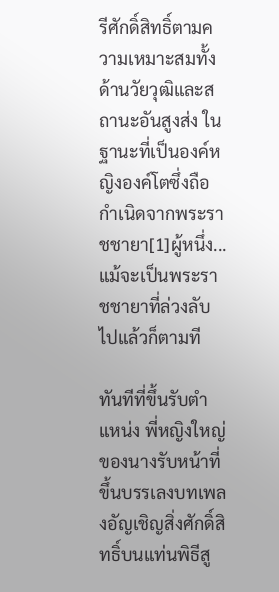รีศักดิ์สิทธิ์ตามความเหมาะสมทั้งด้านวัยวุฒิและสถานะอันสูงส่ง ในฐานะที่เป็นองค์หญิงองค์โตซึ่งถือกำเนิดจากพระราชชายา[1]ผู้หนึ่ง...แม้จะเป็นพระราชชายาที่ล่วงลับไปแล้วก็ตามที

ทันทีที่ขึ้นรับตำแหน่ง พี่หญิงใหญ่ของนางรับหน้าที่ขึ้นบรรเลงบทเพลงอัญเชิญสิ่งศักดิ์สิทธิ์บนแท่นพิธีสู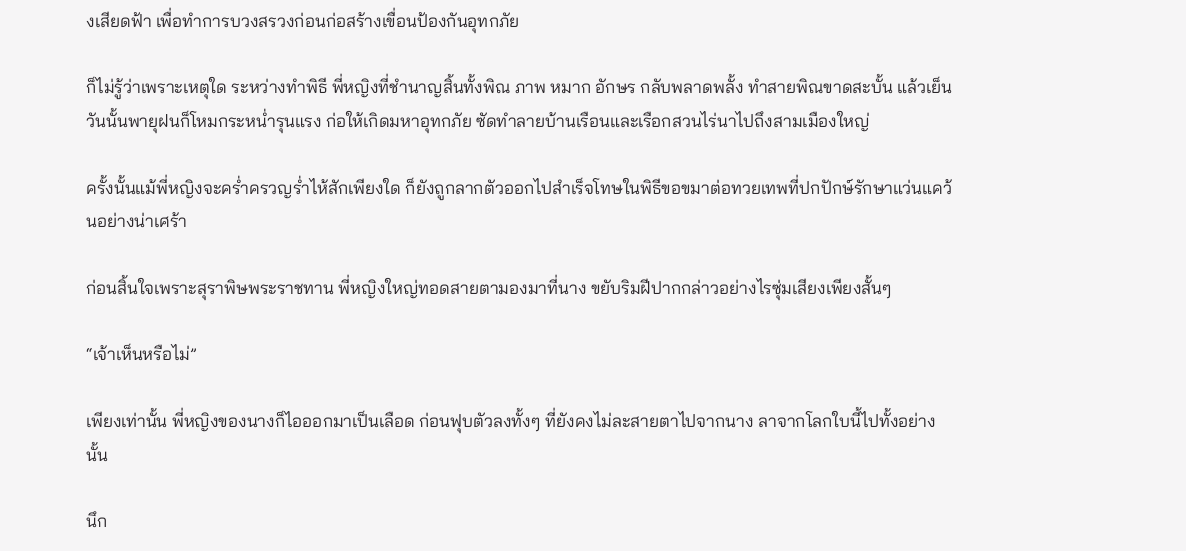งเสียดฟ้า เพื่อทำการบวงสรวงก่อนก่อสร้างเขื่อนป้องกันอุทกภัย

ก็ไม่รู้ว่าเพราะเหตุใด ระหว่างทำพิธี พี่หญิงที่ชำนาญสิ้นทั้งพิณ ภาพ หมาก อักษร กลับพลาดพลั้ง ทำสายพิณขาดสะบั้น แล้วเย็นวันนั้นพายุฝนก็โหมกระหน่ำรุนแรง ก่อให้เกิดมหาอุทกภัย ซัดทำลายบ้านเรือนและเรือกสวนไร่นาไปถึงสามเมืองใหญ่

ครั้งนั้นแม้พี่หญิงจะคร่ำครวญร่ำไห้สักเพียงใด ก็ยังถูกลากตัวออกไปสำเร็จโทษในพิธีขอขมาต่อทวยเทพที่ปกปักษ์รักษาแว่นแคว้นอย่างน่าเศร้า

ก่อนสิ้นใจเพราะสุราพิษพระราชทาน พี่หญิงใหญ่ทอดสายตามองมาที่นาง ขยับริมฝีปากกล่าวอย่างไรซุ่มเสียงเพียงสั้นๆ

“เจ้าเห็นหรือไม่”

เพียงเท่านั้น พี่หญิงของนางก็ไอออกมาเป็นเลือด ก่อนฟุบตัวลงทั้งๆ ที่ยังคงไม่ละสายตาไปจากนาง ลาจากโลกใบนี้ไปทั้งอย่างนั้น

นึก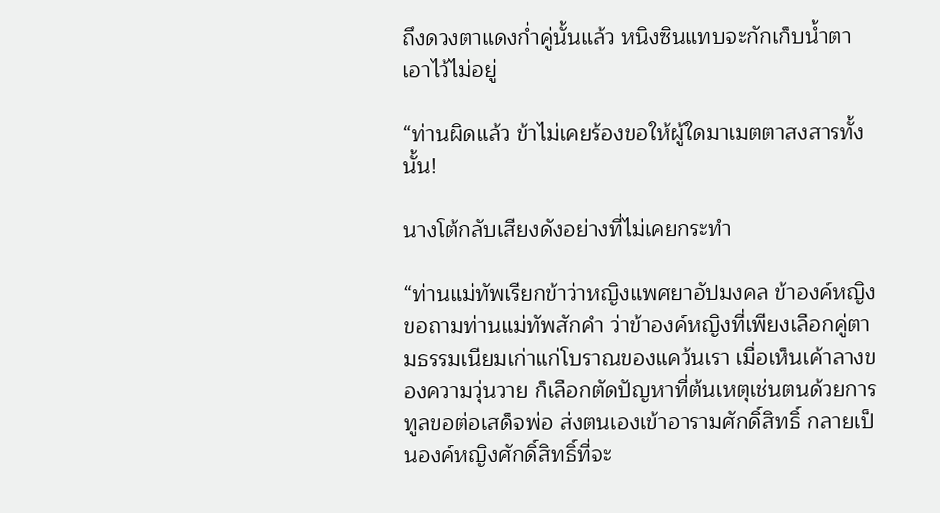ถึงดวงตาแดงก่ำคู่นั้นแล้ว หนิงซินแทบจะกักเก็บน้ำตาเอาไว้ไม่อยู่

“ท่านผิดแล้ว ข้าไม่เคยร้องขอให้ผู้ใดมาเมตตาสงสารทั้งนั้น!

นางโต้กลับเสียงดังอย่างที่ไม่เคยกระทำ

“ท่านแม่ทัพเรียกข้าว่าหญิงแพศยาอัปมงคล ข้าองค์หญิงขอถามท่านแม่ทัพสักคำ ว่าข้าองค์หญิงที่เพียงเลือกคู่ตามธรรมเนียมเก่าแก่โบราณของแคว้นเรา เมื่อเห็นเค้าลางของความวุ่นวาย ก็เลือกตัดปัญหาที่ต้นเหตุเช่นตนด้วยการทูลขอต่อเสด็จพ่อ ส่งตนเองเข้าอารามศักดิ์สิทธิ์ กลายเป็นองค์หญิงศักดิ์สิทธิ์ที่จะ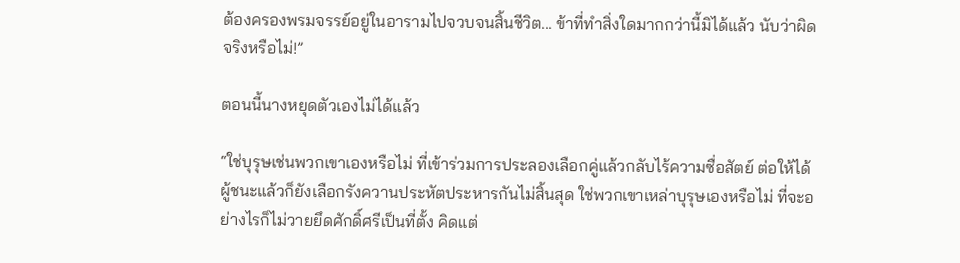ต้องครองพรมจรรย์อยู่ในอารามไปจวบจนสิ้นชีวิต... ข้าที่ทำสิ่งใดมากกว่านี้มิได้แล้ว นับว่าผิดจริงหรือไม่!”

ตอนนี้นางหยุดตัวเองไม่ได้แล้ว

“ใช่บุรุษเช่นพวกเขาเองหรือไม่ ที่เข้าร่วมการประลองเลือกคู่แล้วกลับไร้ความซื่อสัตย์ ต่อให้ได้ผู้ชนะแล้วก็ยังเลือกรังควานประหัตประหารกันไม่สิ้นสุด ใช่พวกเขาเหล่าบุรุษเองหรือไม่ ที่จะอย่างไรก็ไม่วายยึดศักดิ์ศรีเป็นที่ตั้ง คิดแต่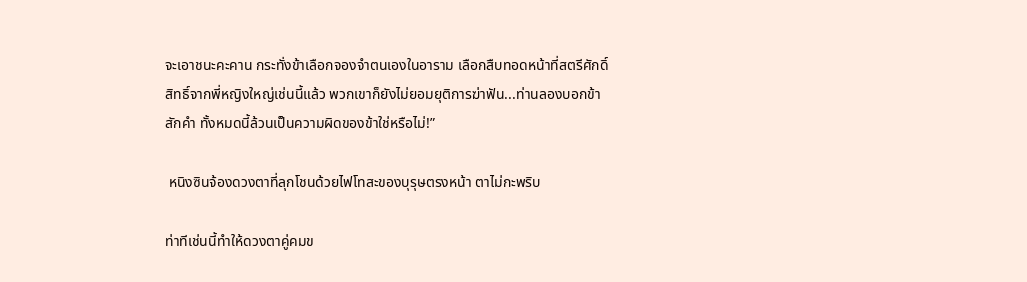จะเอาชนะคะคาน กระทั่งข้าเลือกจองจำตนเองในอาราม เลือกสืบทอดหน้าที่สตรีศักดิ์สิทธิ์จากพี่หญิงใหญ่เช่นนี้แล้ว พวกเขาก็ยังไม่ยอมยุติการฆ่าฟัน...ท่านลองบอกข้าสักคำ ทั้งหมดนี้ล้วนเป็นความผิดของข้าใช่หรือไม่!”

 หนิงซินจ้องดวงตาที่ลุกโชนด้วยไฟโทสะของบุรุษตรงหน้า ตาไม่กะพริบ

ท่าทีเช่นนี้ทำให้ดวงตาคู่คมข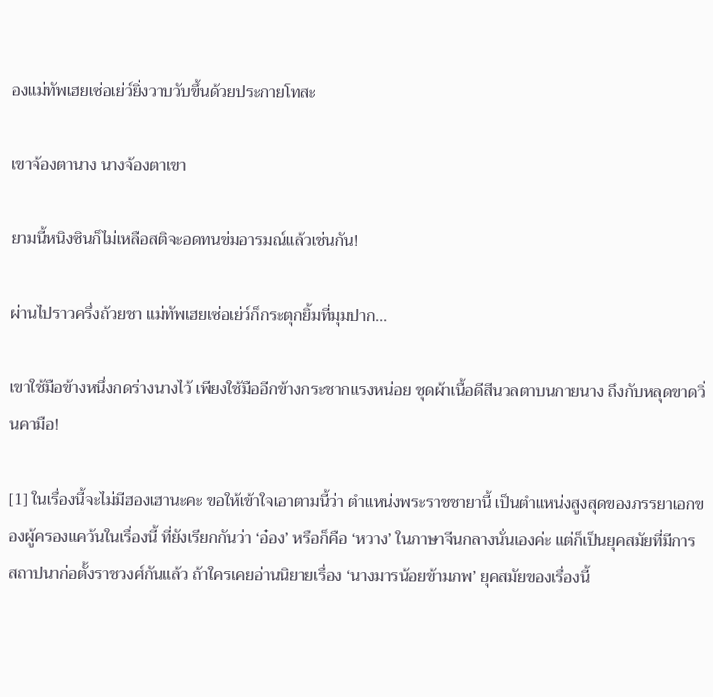องแม่ทัพเฮยเซ่อเย่ว์ยิ่งวาบวับขึ้นด้วยประกายโทสะ

เขาจ้องตานาง นางจ้องตาเขา

ยามนี้หนิงซินก็ไม่เหลือสติจะอดทนข่มอารมณ์แล้วเช่นกัน!

ผ่านไปราวครึ่งถ้วยชา แม่ทัพเฮยเซ่อเย่ว์ก็กระตุกยิ้มที่มุมปาก...

เขาใช้มือข้างหนึ่งกดร่างนางไว้ เพียงใช้มืออีกข้างกระชากแรงหน่อย ชุดผ้าเนื้อดีสีนวลตาบนกายนาง ถึงกับหลุดขาดวิ่นคามือ!

[1] ในเรื่องนี้จะไม่มีฮองเฮานะคะ ขอให้เข้าใจเอาตามนี้ว่า ตำแหน่งพระราชชายานี้ เป็นตำแหน่งสูงสุดของภรรยาเอกของผู้ครองแคว้นในเรื่องนี้ ที่ยังเรียกกันว่า ‘อ๋อง’ หรือก็คือ ‘หวาง’ ในภาษาจีนกลางนั่นเองค่ะ แต่ก็เป็นยุคสมัยที่มีการสถาปนาก่อตั้งราชวงศ์กันแล้ว ถ้าใครเคยอ่านนิยายเรื่อง ‘นางมารน้อยข้ามภพ’ ยุคสมัยของเรื่องนี้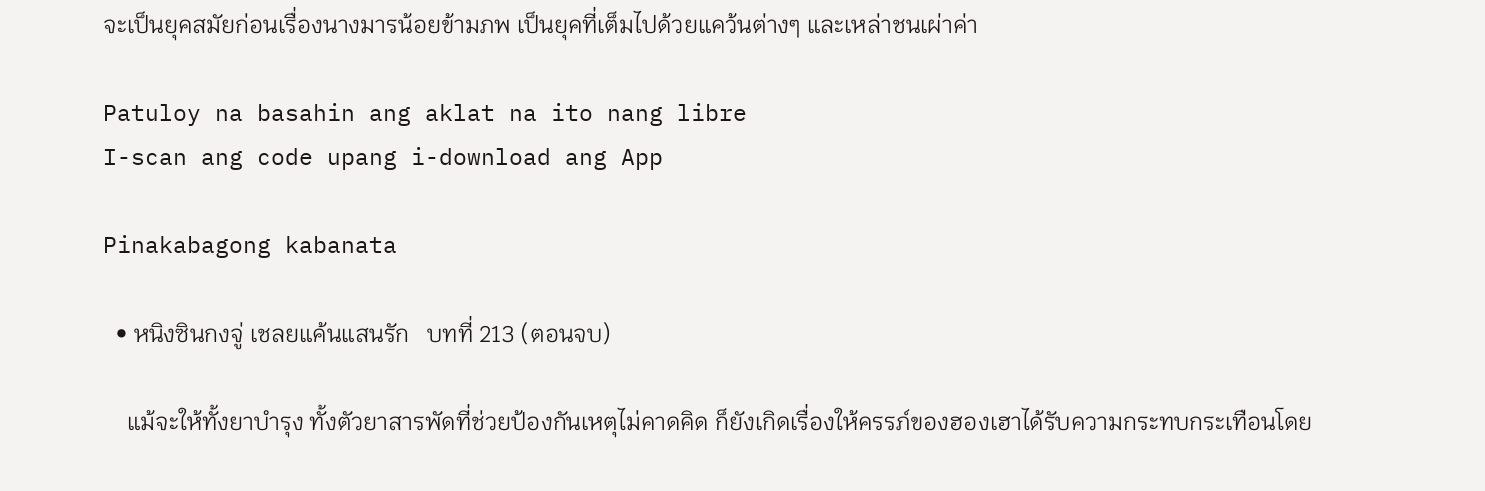จะเป็นยุคสมัยก่อนเรื่องนางมารน้อยข้ามภพ เป็นยุคที่เต็มไปด้วยแคว้นต่างๆ และเหล่าชนเผ่าค่า

Patuloy na basahin ang aklat na ito nang libre
I-scan ang code upang i-download ang App

Pinakabagong kabanata

  • หนิงซินกงจู่ เชลยแค้นแสนรัก   บทที่ 213 (ตอนจบ)

    แม้จะให้ทั้งยาบำรุง ทั้งตัวยาสารพัดที่ช่วยป้องกันเหตุไม่คาดคิด ก็ยังเกิดเรื่องให้ครรภ์ของฮองเฮาได้รับความกระทบกระเทือนโดย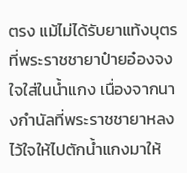ตรง แม้ไม่ได้รับยาแท้งบุตรที่พระราชชายาป๋ายอ๋องจงใจใส่ในน้ำแกง เนื่องจากนางกำนัลที่พระราชชายาหลงไว้ใจให้ไปตักน้ำแกงมาให้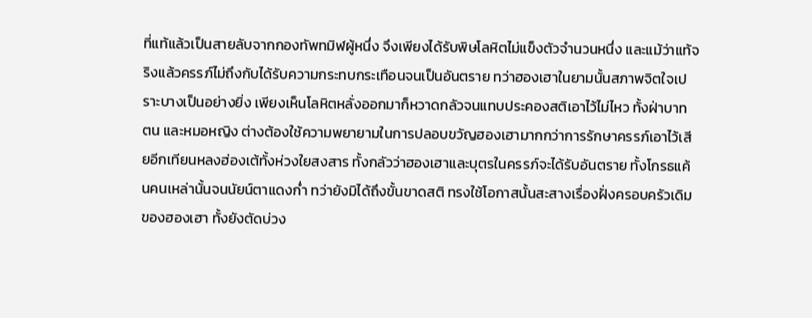ที่แท้แล้วเป็นสายลับจากกองทัพทมิฬผู้หนึ่ง จึงเพียงได้รับพิษโลหิตไม่แข็งตัวจำนวนหนึ่ง และแม้ว่าแท้จริงแล้วครรภ์ไม่ถึงกับได้รับความกระทบกระเทือนจนเป็นอันตราย ทว่าฮองเฮาในยามนั้นสภาพจิตใจเปราะบางเป็นอย่างยิ่ง เพียงเห็นโลหิตหลั่งออกมาก็หวาดกลัวจนแทบประคองสติเอาไว้ไม่ไหว ทั้งฝ่าบาท ตน และหมอหญิง ต่างต้องใช้ความพยายามในการปลอบขวัญฮองเฮามากกว่าการรักษาครรภ์เอาไว้เสียอีกเทียนหลงฮ่องเต้ทั้งห่วงใยสงสาร ทั้งกลัวว่าฮองเฮาและบุตรในครรภ์จะได้รับอันตราย ทั้งโกรธแค้นคนเหล่านั้นจนนัยน์ตาแดงก่ำ ทว่ายังมิได้ถึงขั้นขาดสติ ทรงใช้โอกาสนั้นสะสางเรื่องฝั่งครอบครัวเดิมของฮองเฮา ทั้งยังตัดบ่วง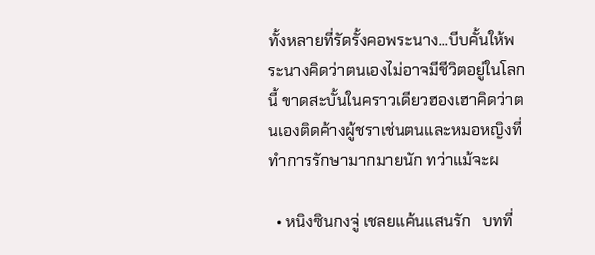ทั้งหลายที่รัดรั้งคอพระนาง...บีบคั้นให้พระนางคิดว่าตนเองไม่อาจมีชีวิตอยู่ในโลกนี้ ขาดสะบั้นในคราวเดียวฮองเฮาคิดว่าตนเองติดค้างผู้ชราเช่นตนและหมอหญิงที่ทำการรักษามากมายนัก ทว่าแม้จะผ

  • หนิงซินกงจู่ เชลยแค้นแสนรัก   บทที่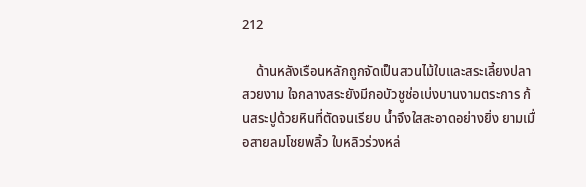212

    ด้านหลังเรือนหลักถูกจัดเป็นสวนไม้ใบและสระเลี้ยงปลาสวยงาม ใจกลางสระยังมีกอบัวชูช่อเบ่งบานงามตระการ ก้นสระปูด้วยหินที่ตัดจนเรียบ น้ำจึงใสสะอาดอย่างยิ่ง ยามเมื่อสายลมโชยพลิ้ว ใบหลิวร่วงหล่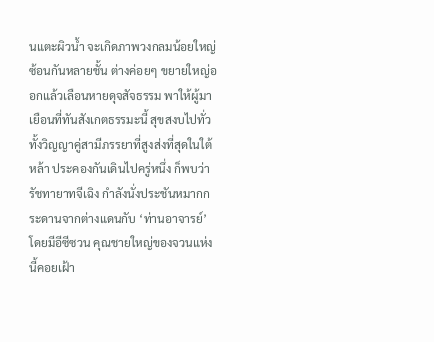นแตะผิวน้ำ จะเกิดภาพวงกลมน้อยใหญ่ซ้อนกันหลายชั้น ต่างค่อยๆ ขยายใหญ่ออกแล้วเลือนหายดุจสัจธรรม พาให้ผู้มาเยือนที่ทันสังเกตธรรมะนี้ สุขสงบไปทั่วทั้งวิญญาคู่สามีภรรยาที่สูงส่งที่สุดในใต้หล้า ประคองกันเดินไปครู่หนึ่ง ก็พบว่ารัชทายาทจีเฉิง กำลังนั่งประชันหมากกระดานจากต่างแดนกับ ‘ท่านอาจารย์’ โดยมีอีซีซวน คุณชายใหญ่ของจวนแห่งนี้คอยเฝ้า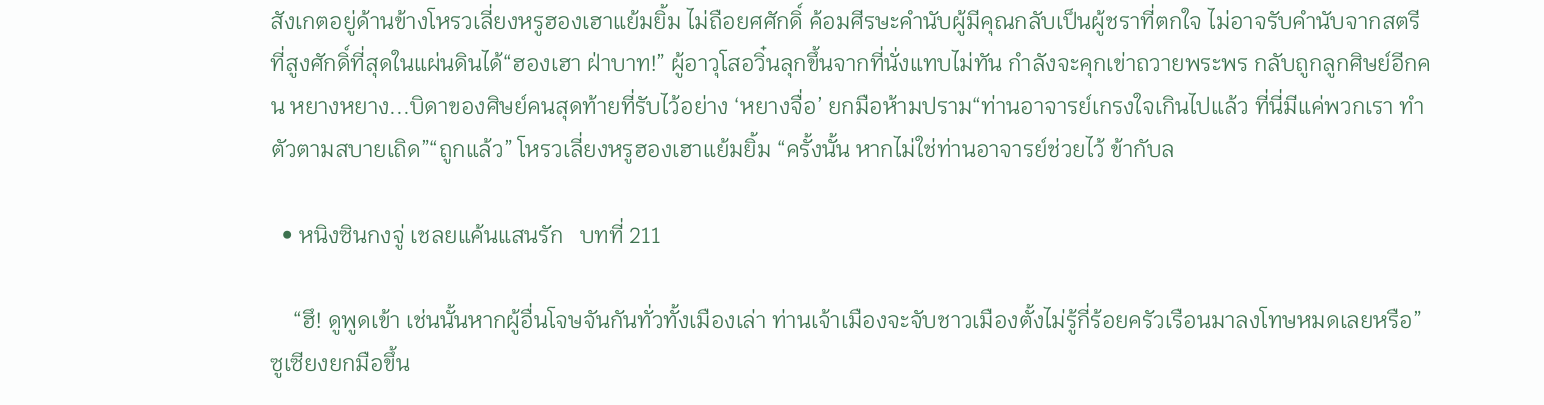สังเกตอยู่ด้านข้างโหรวเลี่ยงหรูฮองเฮาแย้มยิ้ม ไม่ถือยศศักดิ์ ค้อมศีรษะคำนับผู้มีคุณกลับเป็นผู้ชราที่ตกใจ ไม่อาจรับคำนับจากสตรีที่สูงศักดิ์ที่สุดในแผ่นดินได้“ฮองเฮา ฝ่าบาท!” ผู้อาวุโสอวิ๋นลุกขึ้นจากที่นั่งแทบไม่ทัน กำลังจะคุกเข่าถวายพระพร กลับถูกลูกศิษย์อีกคน หยางหยาง...บิดาของศิษย์คนสุดท้ายที่รับไว้อย่าง ‘หยางจื่อ’ ยกมือห้ามปราม“ท่านอาจารย์เกรงใจเกินไปแล้ว ที่นี่มีแค่พวกเรา ทำตัวตามสบายเถิด”“ถูกแล้ว” โหรวเลี่ยงหรูฮองเฮาแย้มยิ้ม “ครั้งนั้น หากไม่ใช่ท่านอาจารย์ช่วยไว้ ข้ากับล

  • หนิงซินกงจู่ เชลยแค้นแสนรัก   บทที่ 211

    “ฮึ! ดูพูดเข้า เช่นนั้นหากผู้อื่นโจษจันกันทั่วทั้งเมืองเล่า ท่านเจ้าเมืองจะจับชาวเมืองตั้งไม่รู้กี่ร้อยครัวเรือนมาลงโทษหมดเลยหรือ” ซูเซียงยกมือขึ้น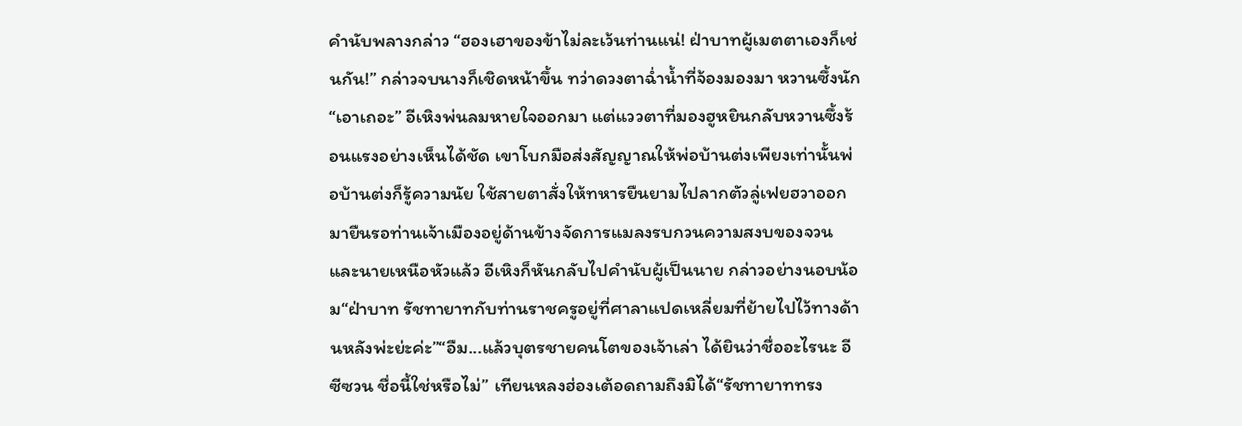คำนับพลางกล่าว “ฮองเฮาของข้าไม่ละเว้นท่านแน่! ฝ่าบาทผู้เมตตาเองก็เช่นกัน!” กล่าวจบนางก็เชิดหน้าขึ้น ทว่าดวงตาฉ่ำน้ำที่จ้องมองมา หวานซึ้งนัก“เอาเถอะ” อีเหิงพ่นลมหายใจออกมา แต่แววตาที่มองฮูหยินกลับหวานซึ้งร้อนแรงอย่างเห็นได้ชัด เขาโบกมือส่งสัญญาณให้พ่อบ้านต่งเพียงเท่านั้นพ่อบ้านต่งก็รู้ความนัย ใช้สายตาสั่งให้ทหารยืนยามไปลากตัวลู่เฟยฮวาออกมายืนรอท่านเจ้าเมืองอยู่ด้านข้างจัดการแมลงรบกวนความสงบของจวนและนายเหนือหัวแล้ว อีเหิงก็หันกลับไปคำนับผู้เป็นนาย กล่าวอย่างนอบน้อม“ฝ่าบาท รัชทายาทกับท่านราชครูอยู่ที่ศาลาแปดเหลี่ยมที่ย้ายไปไว้ทางด้านหลังพ่ะย่ะค่ะ”“อืม...แล้วบุตรชายคนโตของเจ้าเล่า ได้ยินว่าชื่ออะไรนะ อีซีซวน ชื่อนี้ใช่หรือไม่” เทียนหลงฮ่องเต้อดถามถึงมิได้“รัชทายาททรง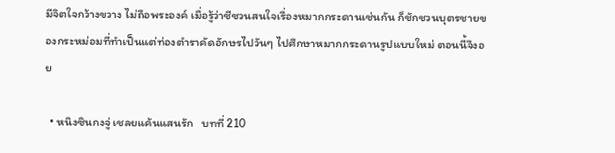มีจิตใจกว้างขวาง ไม่ถือพระองค์ เมื่อรู้ว่าซีซวนสนใจเรื่องหมากกระดานเช่นกัน ก็ชักชวนบุตรชายของกระหม่อมที่ทำเป็นแต่ท่องตำราคัดอักษรไปวันๆ ไปศึกษาหมากกระดานรูปแบบใหม่ ตอนนี้จึงอย

  • หนิงซินกงจู่ เชลยแค้นแสนรัก   บทที่ 210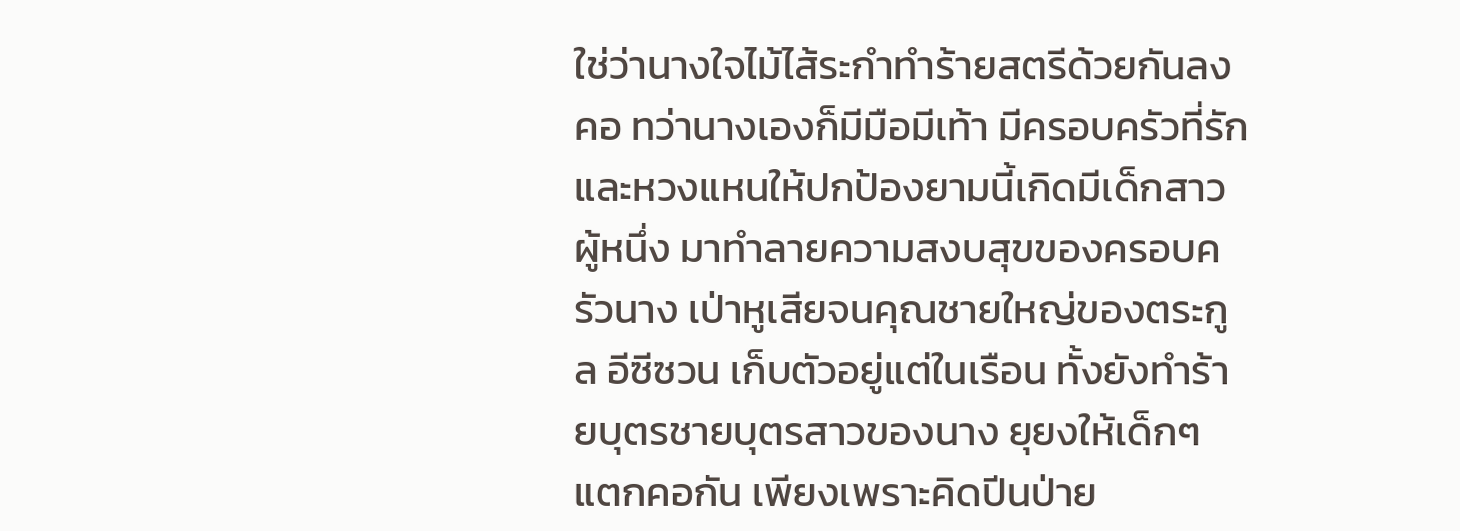ใช่ว่านางใจไม้ไส้ระกำทำร้ายสตรีด้วยกันลงคอ ทว่านางเองก็มีมือมีเท้า มีครอบครัวที่รักและหวงแหนให้ปกป้องยามนี้เกิดมีเด็กสาวผู้หนึ่ง มาทำลายความสงบสุขของครอบครัวนาง เป่าหูเสียจนคุณชายใหญ่ของตระกูล อีซีซวน เก็บตัวอยู่แต่ในเรือน ทั้งยังทำร้ายบุตรชายบุตรสาวของนาง ยุยงให้เด็กๆ แตกคอกัน เพียงเพราะคิดปีนป่าย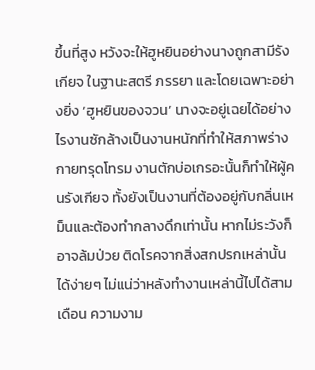ขึ้นที่สูง หวังจะให้ฮูหยินอย่างนางถูกสามีรังเกียจ ในฐานะสตรี ภรรยา และโดยเฉพาะอย่างยิ่ง ‘ฮูหยินของจวน’ นางจะอยู่เฉยได้อย่างไรงานซักล้างเป็นงานหนักที่ทำให้สภาพร่างกายทรุดโทรม งานตักบ่อเกรอะนั้นก็ทำให้ผู้คนรังเกียจ ทั้งยังเป็นงานที่ต้องอยู่กับกลิ่นเหม็นและต้องทำกลางดึกเท่านั้น หากไม่ระวังก็อาจล้มป่วย ติดโรคจากสิ่งสกปรกเหล่านั้นได้ง่ายๆ ไม่แน่ว่าหลังทำงานเหล่านี้ไปได้สามเดือน ความงาม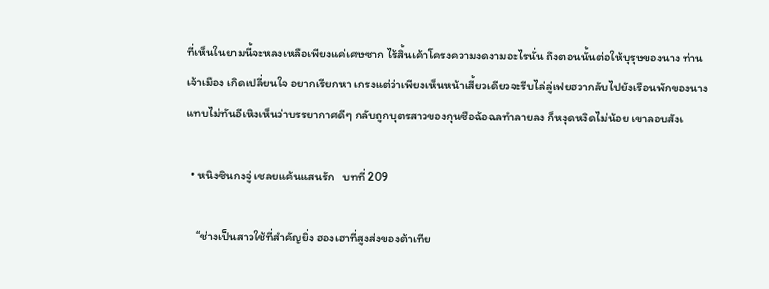ที่เห็นในยามนี้จะหลงเหลือเพียงแค่เศษซาก ไร้สิ้นเค้าโครงความงดงามอะไรนั่น ถึงตอนนั้นต่อให้บุรุษของนาง ท่านเจ้าเมือง เกิดเปลี่ยนใจ อยากเรียกหา เกรงแต่ว่าเพียงเห็นหน้าเสี้ยวเดียวจะรีบไล่ลู่เฟยฮวากลับไปยังเรือนพักของนางแทบไม่ทันอีเหิงเห็นว่าบรรยากาศดีๆ กลับถูกบุตรสาวของกุนซือฉ้อฉลทำลายลง ก็หงุดหงิดไม่น้อย เขาลอบสังเ

  • หนิงซินกงจู่ เชลยแค้นแสนรัก   บทที่ 209

    “ช่างเป็นสาวใช้ที่สำคัญยิ่ง ฮองเฮาที่สูงส่งของต้าเทีย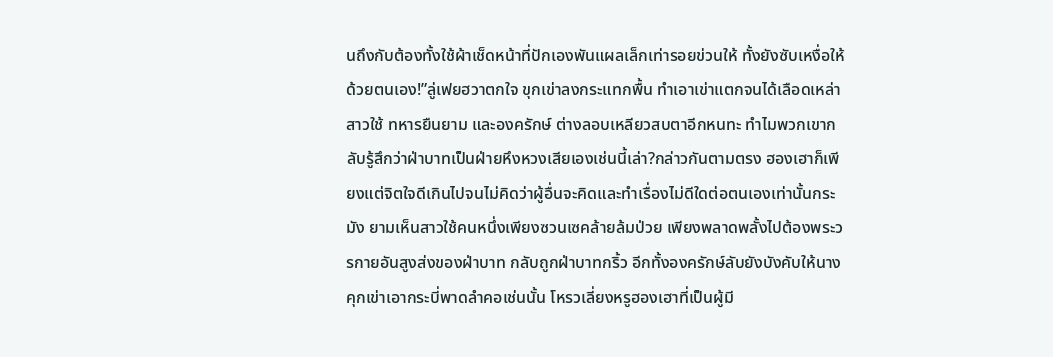นถึงกับต้องทั้งใช้ผ้าเช็ดหน้าที่ปักเองพันแผลเล็กเท่ารอยข่วนให้ ทั้งยังซับเหงื่อให้ด้วยตนเอง!”ลู่เฟยฮวาตกใจ ขุกเข่าลงกระแทกพื้น ทำเอาเข่าแตกจนได้เลือดเหล่าสาวใช้ ทหารยืนยาม และองครักษ์ ต่างลอบเหลียวสบตาอีกหนทะ ทำไมพวกเขากลับรู้สึกว่าฝ่าบาทเป็นฝ่ายหึงหวงเสียเองเช่นนี้เล่า?กล่าวกันตามตรง ฮองเฮาก็เพียงแต่จิตใจดีเกินไปจนไม่คิดว่าผู้อื่นจะคิดและทำเรื่องไม่ดีใดต่อตนเองเท่านั้นกระมัง ยามเห็นสาวใช้คนหนึ่งเพียงซวนเซคล้ายล้มป่วย เพียงพลาดพลั้งไปต้องพระวรกายอันสูงส่งของฝ่าบาท กลับถูกฝ่าบาทกริ้ว อีกทั้งองครักษ์ลับยังบังคับให้นางคุกเข่าเอากระบี่พาดลำคอเช่นนั้น โหรวเลี่ยงหรูฮองเฮาที่เป็นผู้มี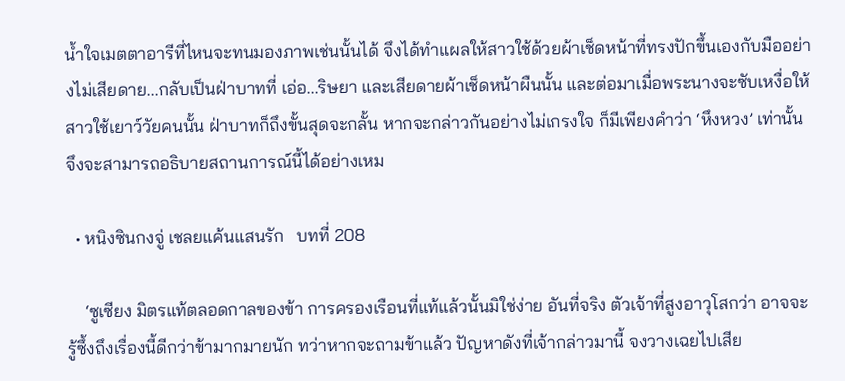น้ำใจเมตตาอารีที่ไหนจะทนมองภาพเช่นนั้นได้ จึงได้ทำแผลให้สาวใช้ด้วยผ้าเช็ดหน้าที่ทรงปักขึ้นเองกับมืออย่างไม่เสียดาย...กลับเป็นฝ่าบาทที่ เอ่อ...ริษยา และเสียดายผ้าเช็ดหน้าผืนนั้น และต่อมาเมื่อพระนางจะซับเหงื่อให้สาวใช้เยาว์วัยคนนั้น ฝ่าบาทก็ถึงขั้นสุดจะกลั้น หากจะกล่าวกันอย่างไม่เกรงใจ ก็มีเพียงคำว่า ‘หึงหวง’ เท่านั้น จึงจะสามารถอธิบายสถานการณ์นี้ได้อย่างเหม

  • หนิงซินกงจู่ เชลยแค้นแสนรัก   บทที่ 208

    ‘ซูเซียง มิตรแท้ตลอดกาลของข้า การครองเรือนที่แท้แล้วนั้นมิใช่ง่าย อันที่จริง ตัวเจ้าที่สูงอาวุโสกว่า อาจจะรู้ซึ้งถึงเรื่องนี้ดีกว่าข้ามากมายนัก ทว่าหากจะถามข้าแล้ว ปัญหาดังที่เจ้ากล่าวมานี้ จงวางเฉยไปเสีย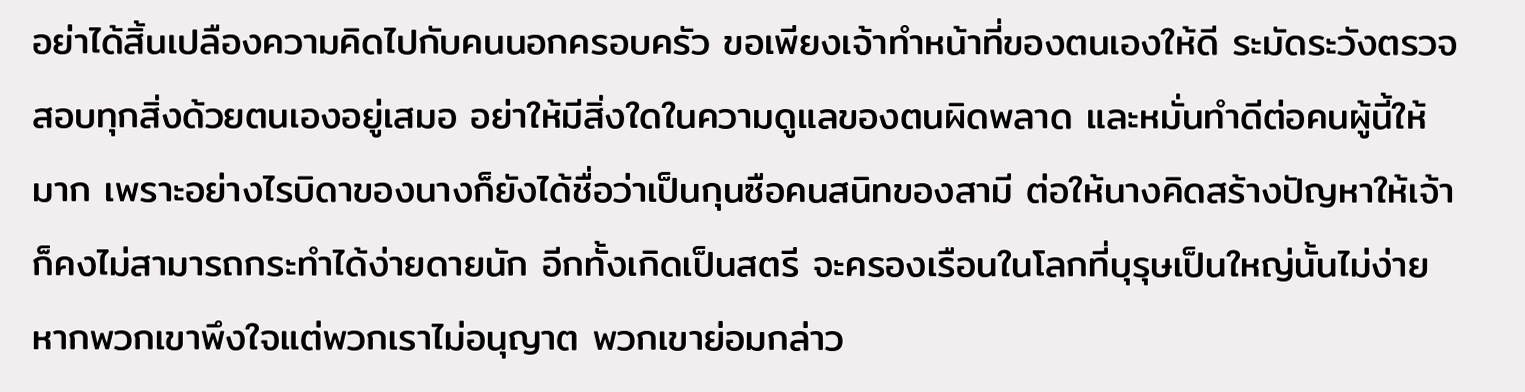อย่าได้สิ้นเปลืองความคิดไปกับคนนอกครอบครัว ขอเพียงเจ้าทำหน้าที่ของตนเองให้ดี ระมัดระวังตรวจสอบทุกสิ่งด้วยตนเองอยู่เสมอ อย่าให้มีสิ่งใดในความดูแลของตนผิดพลาด และหมั่นทำดีต่อคนผู้นี้ให้มาก เพราะอย่างไรบิดาของนางก็ยังได้ชื่อว่าเป็นกุนซือคนสนิทของสามี ต่อให้นางคิดสร้างปัญหาให้เจ้า ก็คงไม่สามารถกระทำได้ง่ายดายนัก อีกทั้งเกิดเป็นสตรี จะครองเรือนในโลกที่บุรุษเป็นใหญ่นั้นไม่ง่าย หากพวกเขาพึงใจแต่พวกเราไม่อนุญาต พวกเขาย่อมกล่าว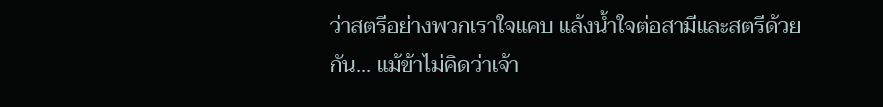ว่าสตรีอย่างพวกเราใจแคบ แล้งน้ำใจต่อสามีและสตรีด้วยกัน... แม้ข้าไม่คิดว่าเจ้า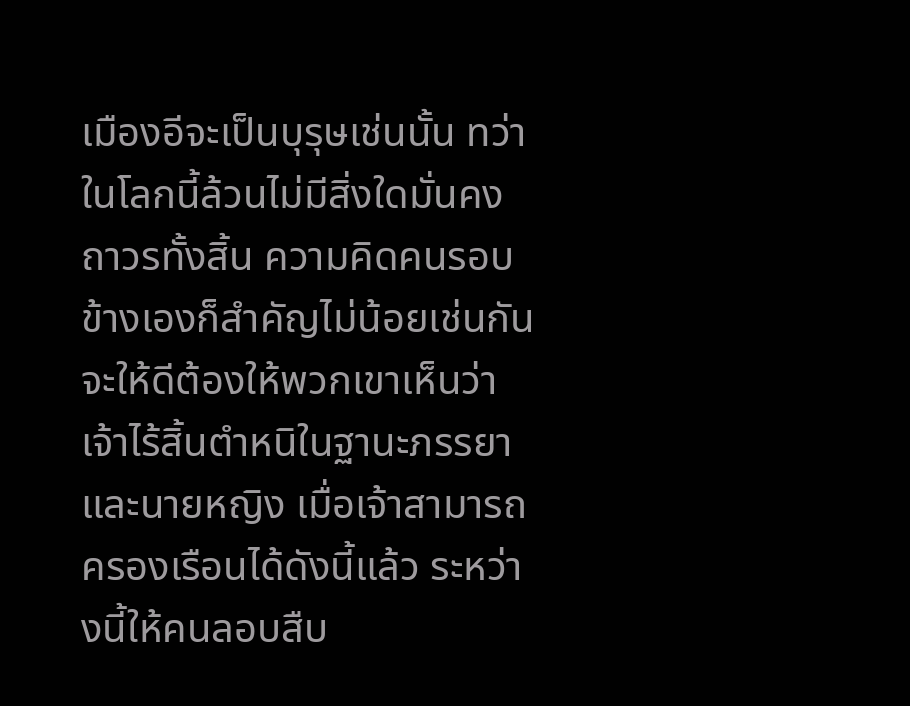เมืองอีจะเป็นบุรุษเช่นนั้น ทว่าในโลกนี้ล้วนไม่มีสิ่งใดมั่นคงถาวรทั้งสิ้น ความคิดคนรอบข้างเองก็สำคัญไม่น้อยเช่นกัน จะให้ดีต้องให้พวกเขาเห็นว่าเจ้าไร้สิ้นตำหนิในฐานะภรรยาและนายหญิง เมื่อเจ้าสามารถครองเรือนได้ดังนี้แล้ว ระหว่างนี้ให้คนลอบสืบ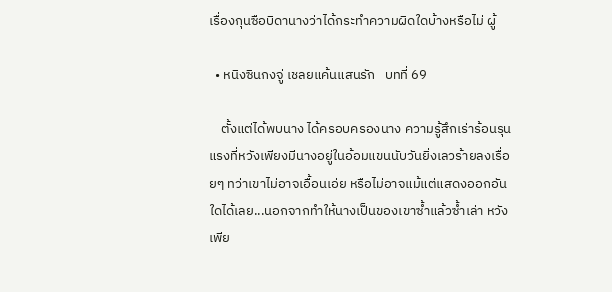เรื่องกุนซือบิดานางว่าได้กระทำความผิดใดบ้างหรือไม่ ผู้

  • หนิงซินกงจู่ เชลยแค้นแสนรัก   บทที่ 69

    ตั้งแต่ได้พบนาง ได้ครอบครองนาง ความรู้สึกเร่าร้อนรุนแรงที่หวังเพียงมีนางอยู่ในอ้อมแขนนับวันยิ่งเลวร้ายลงเรื่อยๆ ทว่าเขาไม่อาจเอื้อนเอ่ย หรือไม่อาจแม้แต่แสดงออกอันใดได้เลย...นอกจากทำให้นางเป็นของเขาซ้ำแล้วซ้ำเล่า หวังเพีย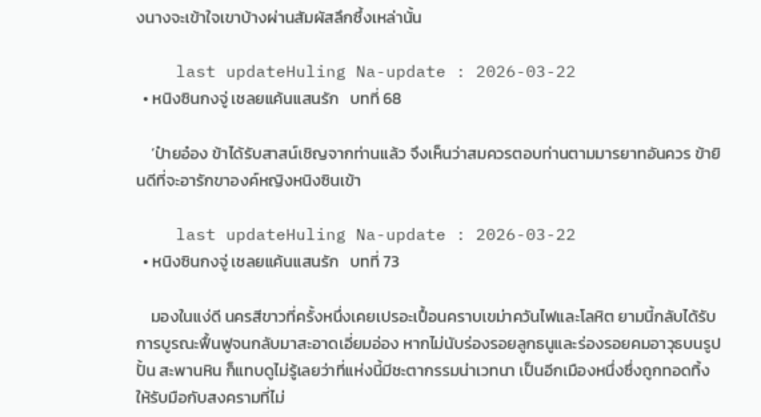งนางจะเข้าใจเขาบ้างผ่านสัมผัสลึกซึ้งเหล่านั้น

    last updateHuling Na-update : 2026-03-22
  • หนิงซินกงจู่ เชลยแค้นแสนรัก   บทที่ 68

    ‘ป๋ายอ๋อง ข้าได้รับสาสน์เชิญจากท่านแล้ว จึงเห็นว่าสมควรตอบท่านตามมารยาทอันควร ข้ายินดีที่จะอารักขาองค์หญิงหนิงซินเข้า

    last updateHuling Na-update : 2026-03-22
  • หนิงซินกงจู่ เชลยแค้นแสนรัก   บทที่ 73

    มองในแง่ดี นครสีขาวที่ครั้งหนึ่งเคยเปรอะเปื้อนคราบเขม่าควันไฟและโลหิต ยามนี้กลับได้รับการบูรณะฟื้นฟูจนกลับมาสะอาดเอี่ยมอ่อง หากไม่นับร่องรอยลูกธนูและร่องรอยคมอาวุธบนรูปปั้น สะพานหิน ก็แทบดูไม่รู้เลยว่าที่แห่งนี้มีชะตากรรมน่าเวทนา เป็นอีกเมืองหนึ่งซึ่งถูกทอดทิ้งให้รับมือกับสงครามที่ไม่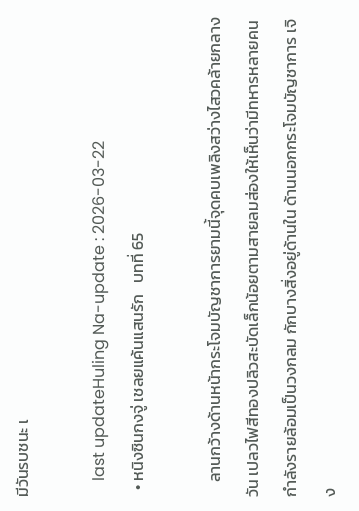มีวันรบชนะ เ

    last updateHuling Na-update : 2026-03-22
  • หนิงซินกงจู่ เชลยแค้นแสนรัก   บทที่ 65

    ลานกว้างด้านหน้ากระโจมบัญชาการยามนี้จุดคบเพลิงสว่างไสวคล้ายกลางวัน เปลวไฟสีทองปลิวสะบัดเล็กน้อยตามสายลมส่องให้เห็นว่ามีทหารหลายคนกำลังรายล้อมเป็นวงกลม กักบางสิ่งอยู่ด้านใน ด้านนอกกระโจมบัญชาการ เจิง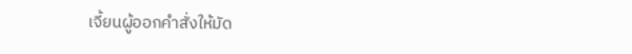เจี้ยนผู้ออกคำสั่งให้มัด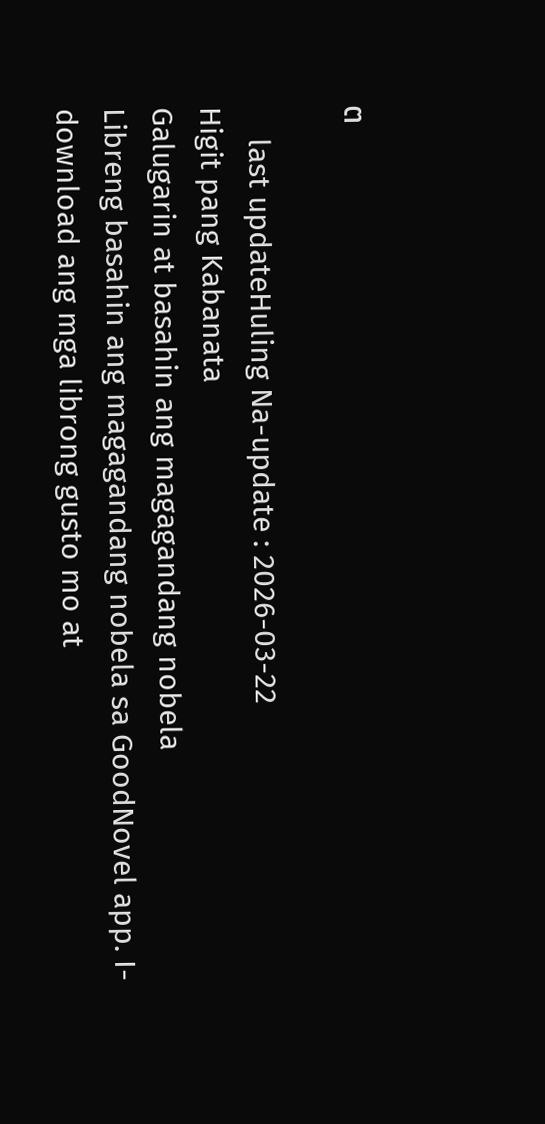ต

    last updateHuling Na-update : 2026-03-22
Higit pang Kabanata
Galugarin at basahin ang magagandang nobela
Libreng basahin ang magagandang nobela sa GoodNovel app. I-download ang mga librong gusto mo at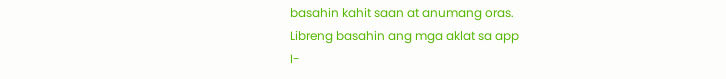basahin kahit saan at anumang oras.
Libreng basahin ang mga aklat sa app
I-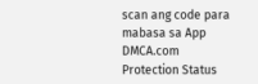scan ang code para mabasa sa App
DMCA.com Protection Status